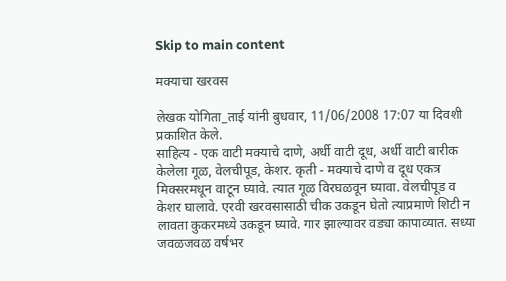Skip to main content

मक्‍याचा खरवस

लेखक योगिता_ताई यांनी बुधवार, 11/06/2008 17:07 या दिवशी प्रकाशित केले.
साहित्य - एक वाटी मक्‍याचे दाणे, अर्धी वाटी दूध, अर्धी वाटी बारीक केलेला गूळ, वेलचीपूड, केशर. कृती - मक्‍याचे दाणे व दूध एकत्र मिक्‍सरमधून वाटून घ्यावे. त्यात गूळ विरघळवून घ्यावा. वेलचीपूड व केशर घालावे. एरवी खरवसासाठी चीक उकडून घेतो त्याप्रमाणे शिटी न लावता कुकरमध्ये उकडून घ्यावे. गार झाल्यावर वड्या कापाव्यात. सध्या जवळजवळ वर्षभर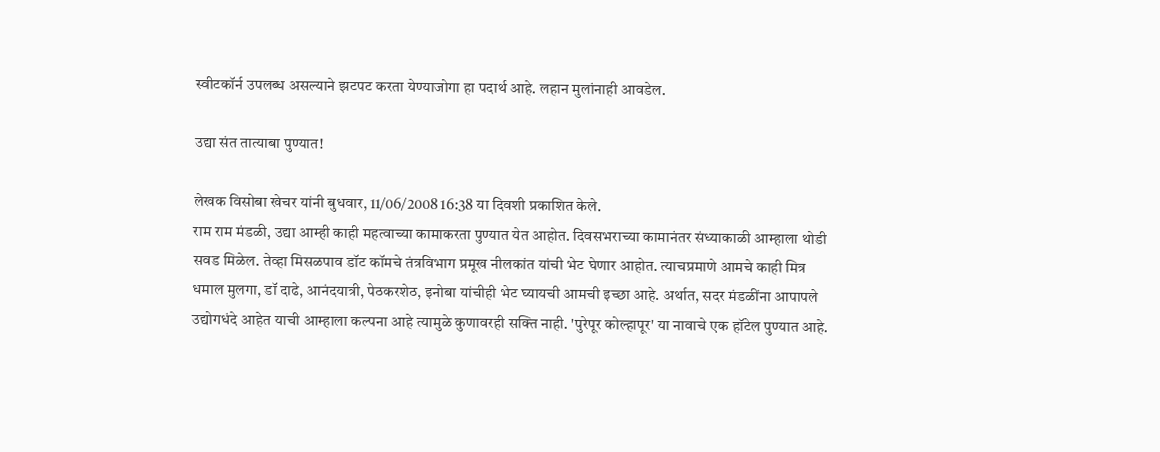स्वीटकॉर्न उपलब्ध असल्याने झटपट करता येण्याजोगा हा पदार्थ आहे. लहान मुलांनाही आवडेल.

उद्या संत तात्याबा पुण्यात!

लेखक विसोबा खेचर यांनी बुधवार, 11/06/2008 16:38 या दिवशी प्रकाशित केले.
राम राम मंडळी, उद्या आम्ही काही महत्वाच्या कामाकरता पुण्यात येत आहोत. दिवसभराच्या कामानंतर संध्याकाळी आम्हाला थोडी सवड मिळेल. तेव्हा मिसळपाव डॉट कॉमचे तंत्रविभाग प्रमूख नीलकांत यांची भेट घेणार आहोत. त्याचप्रमाणे आमचे काही मित्र धमाल मुलगा, डॉ दाढे, आनंदयात्री, पेठकरशेठ, इनोबा यांचीही भेट घ्यायची आमची इच्छा आहे. अर्थात, सदर मंडळींना आपापले उद्योगधंदे आहेत याची आम्हाला कल्पना आहे त्यामुळे कुणावरही सक्ति नाही. 'पुरेपूर कोल्हापूर' या नावाचे एक हॉटेल पुण्यात आहे.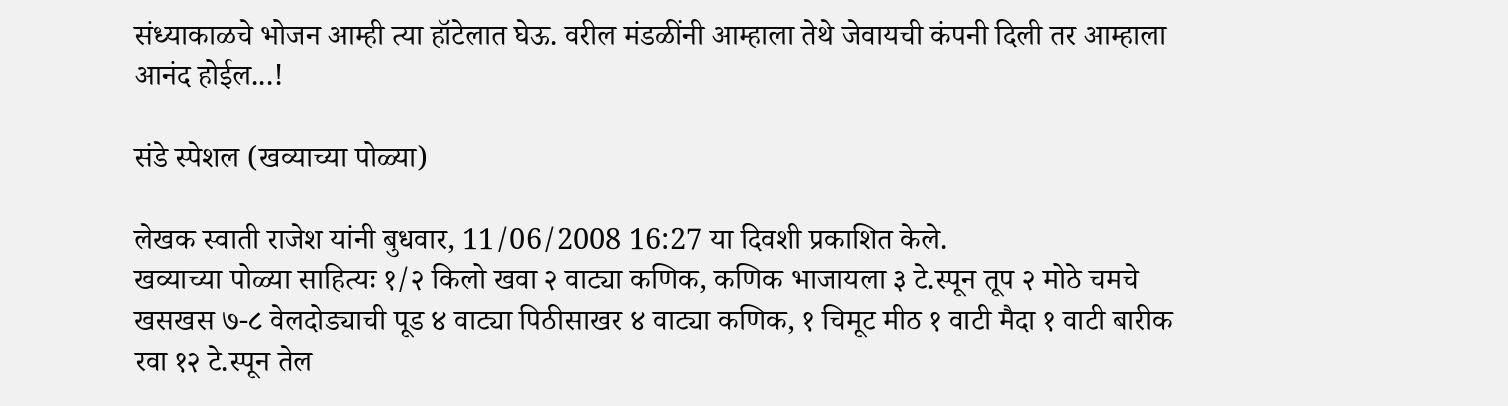संध्याकाळचे भोजन आम्ही त्या हॉटेलात घेऊ. वरील मंडळींनी आम्हाला तेथे जेवायची कंपनी दिली तर आम्हाला आनंद होईल...!

संडे स्पेशल (खव्याच्या पोळ्या)

लेखक स्वाती राजेश यांनी बुधवार, 11/06/2008 16:27 या दिवशी प्रकाशित केले.
खव्याच्या पोळ्या साहित्यः १/२ किलो खवा २ वाट्या कणिक, कणिक भाजायला ३ टे.स्पून तूप २ मोठे चमचे खसखस ७-८ वेलदोड्याची पूड ४ वाट्या पिठीसाखर ४ वाट्या कणिक, १ चिमूट मीठ १ वाटी मैदा १ वाटी बारीक रवा १२ टे.स्पून तेल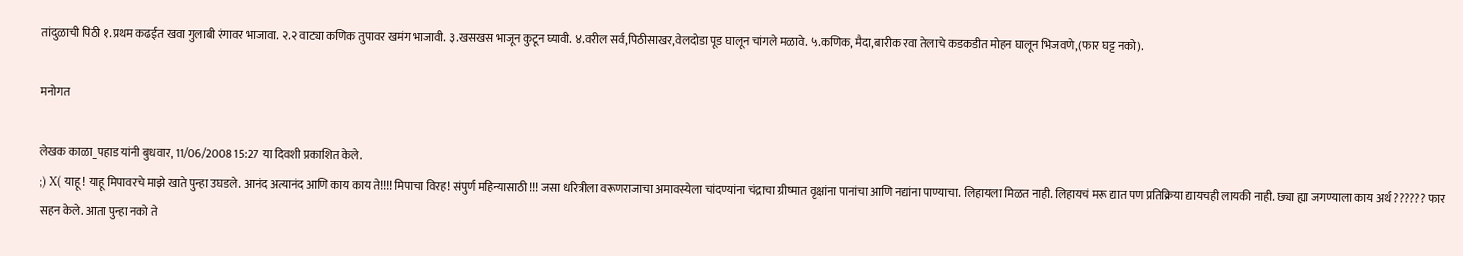तांदुळाची पिठी १.प्रथम कढईत खवा गुलाबी रंगावर भाजावा. २.२ वाट्या कणिक तुपावर खमंग भाजावी. ३.खसखस भाजून कुटून घ्यावी. ४.वरील सर्व,पिठीसाखर,वेलदोडा पूड घालून चांगले मळावे. ५.कणिक, मैदा,बारीक रवा तेलाचे कडकडीत मोहन घालून भिजवणे,(फार घट्ट नको).

मनोगत

लेखक काळा_पहाड यांनी बुधवार, 11/06/2008 15:27 या दिवशी प्रकाशित केले.
;) X( याहू ! याहू मिपावरचे माझे खाते पुन्हा उघडले. आनंद अत्यानंद आणि काय काय ते!!!! मिपाचा विरह! संपुर्ण महिन्यासाठी !!! जसा धरित्रीला वरूणराजाचा अमावस्येला चांदण्यांना चंद्राचा ग्रीष्मात वृक्षांना पानांचा आणि नद्यांना पाण्याचा. लिहायला मिळत नाही. लिहायचं मरू द्यात पण प्रतिक्रिया द्यायचही लायकी नाही. छ्या ह्या जगण्याला काय अर्थ ?????? फार सहन केले. आता पुन्हा नको ते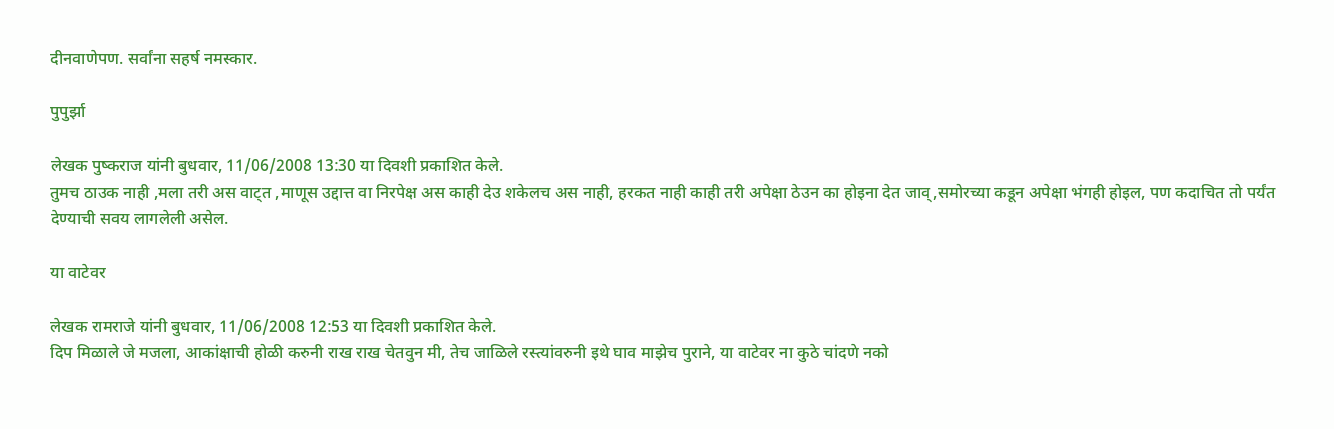दीनवाणेपण. सर्वांना सहर्ष नमस्कार.

पुपुर्झा

लेखक पुष्कराज यांनी बुधवार, 11/06/2008 13:30 या दिवशी प्रकाशित केले.
तुमच ठाउक नाही ,मला तरी अस वाट्त ,माणूस उद्दात्त वा निरपेक्ष अस काही देउ शकेलच अस नाही, हरकत नाही काही तरी अपेक्षा ठेउन का होइना देत जाव्,समोरच्या कडून अपेक्षा भंगही होइल, पण कदाचित तो पर्यंत देण्याची सवय लागलेली असेल.

या वाटेवर

लेखक रामराजे यांनी बुधवार, 11/06/2008 12:53 या दिवशी प्रकाशित केले.
दिप मिळाले जे मजला, आकांक्षाची होळी करुनी राख राख चेतवुन मी, तेच जाळिले रस्त्यांवरुनी इथे घाव माझेच पुराने, या वाटेवर ना कुठे चांदणे नको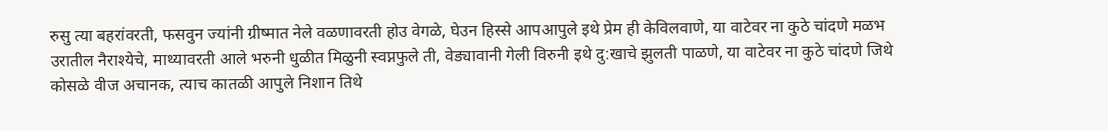रुसु त्या बहरांवरती, फसवुन ज्यांनी ग्रीष्मात नेले वळणावरती होउ वेगळे, घेउन हिस्से आपआपुले इथे प्रेम ही केविलवाणे, या वाटेवर ना कुठे चांदणे मळभ उरातील नैराश्येचे, माथ्यावरती आले भरुनी धुळीत मिळुनी स्वप्नफुले ती, वेड्यावानी गेली विरुनी इथे दु:खाचे झुलती पाळणे, या वाटेवर ना कुठे चांदणे जिथे कोसळे वीज अचानक, त्याच कातळी आपुले निशान तिथे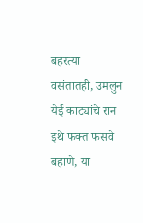बहरत्या वसंतातही, उमलुन येई काट्यांचे रान इथे फक्त फसवे बहाणे, या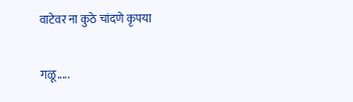वाटेवर ना कुठे चांदणे कृपया

गळू.....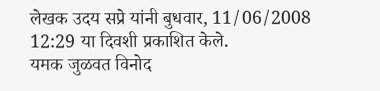लेखक उदय सप्रे यांनी बुधवार, 11/06/2008 12:29 या दिवशी प्रकाशित केले.
यमक जुळवत विनोद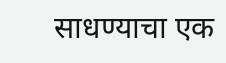साधण्याचा एक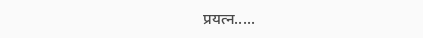प्रयत्न.....